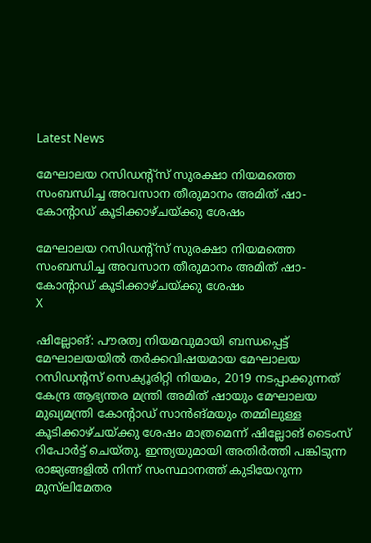Latest News

മേഘാലയ റസിഡന്റ്‌സ് സുരക്ഷാ നിയമത്തെ സംബന്ധിച്ച അവസാന തീരുമാനം അമിത് ഷാ- കോന്റാഡ് കൂടിക്കാഴ്ചയ്ക്കു ശേഷം

മേഘാലയ റസിഡന്റ്‌സ് സുരക്ഷാ നിയമത്തെ സംബന്ധിച്ച അവസാന തീരുമാനം അമിത് ഷാ- കോന്റാഡ് കൂടിക്കാഴ്ചയ്ക്കു ശേഷം
X

ഷില്ലോങ്: പൗരത്വ നിയമവുമായി ബന്ധപ്പെട്ട് മേഘാലയയില്‍ തര്‍ക്കവിഷയമായ മേഘാലയ റസിഡന്റസ് സെക്യൂരിറ്റി നിയമം, 2019 നടപ്പാക്കുന്നത് കേന്ദ്ര ആഭ്യന്തര മന്ത്രി അമിത് ഷായും മേഘാലയ മുഖ്യമന്ത്രി കോന്റാഡ് സാന്‍ങ്മയും തമ്മിലുള്ള കൂടിക്കാഴ്ചയ്ക്കു ശേഷം മാത്രമെന്ന് ഷില്ലോങ് ടൈംസ് റിപോര്‍ട്ട് ചെയ്തു. ഇന്ത്യയുമായി അതിര്‍ത്തി പങ്കിടുന്ന രാജ്യങ്ങളില്‍ നിന്ന് സംസ്ഥാനത്ത് കുടിയേറുന്ന മുസ്‌ലിമേതര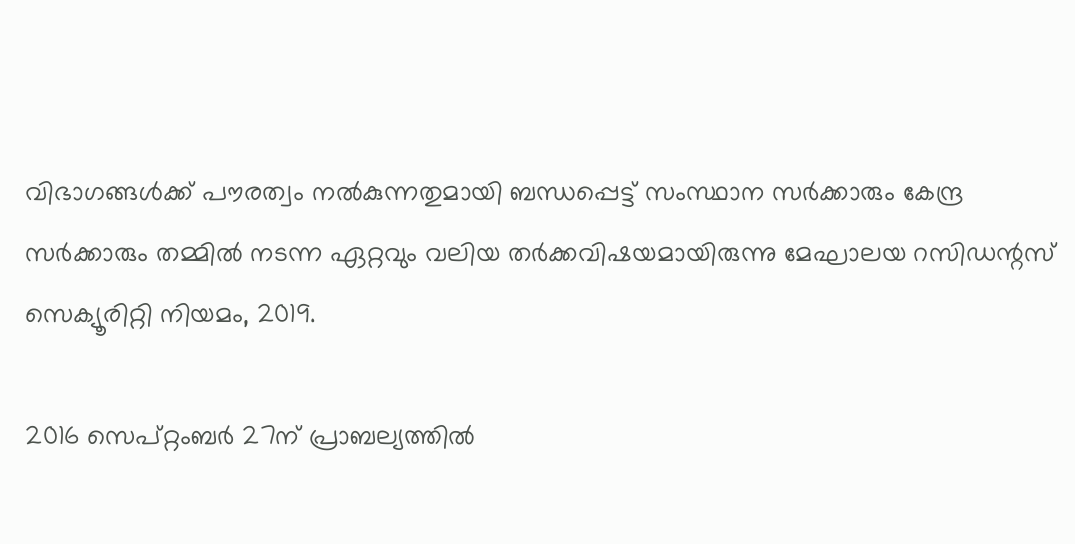വിഭാഗങ്ങള്‍ക്ക് പൗരത്വം നല്‍കുന്നതുമായി ബന്ധപ്പെട്ട് സംസ്ഥാന സര്‍ക്കാരും കേന്ദ്ര സര്‍ക്കാരും തമ്മില്‍ നടന്ന ഏറ്റവും വലിയ തര്‍ക്കവിഷയമായിരുന്നു മേഘാലയ റസിഡന്റസ് സെക്യൂരിറ്റി നിയമം, 2019.

2016 സെപ്റ്റംബര്‍ 27ന് പ്രാബല്യത്തില്‍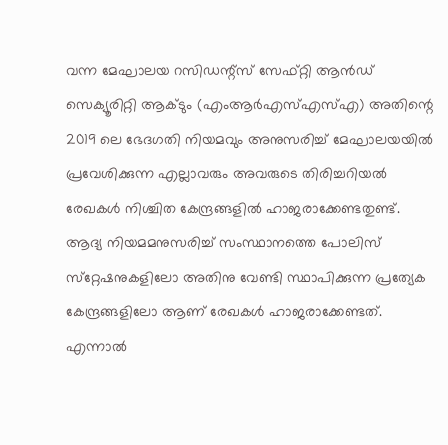വന്ന മേഘാലയ റസിഡന്റ്‌സ് സേഫ്റ്റി ആന്‍ഡ് സെക്യൂരിറ്റി ആക്ടും (എംആര്‍എസ്എസ്എ) അതിന്റെ 2019 ലെ ഭേദഗതി നിയമവും അനുസരിച്ച് മേഘാലയയില്‍ പ്രവേശിക്കുന്ന എല്ലാവരും അവരുടെ തിരിച്ചറിയല്‍ രേഖകള്‍ നിശ്ചിത കേന്ദ്രങ്ങളില്‍ ഹാജരാക്കേണ്ടതുണ്ട്. ആദ്യ നിയമമനുസരിച്ച് സംസ്ഥാനത്തെ പോലിസ് സ്‌റ്റേഷനുകളിലോ അതിനു വേണ്ടി സ്ഥാപിക്കുന്ന പ്രത്യേക കേന്ദ്രങ്ങളിലോ ആണ് രേഖകള്‍ ഹാജരാക്കേണ്ടത്. എന്നാല്‍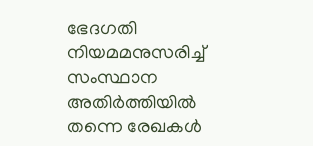ഭേദഗതി നിയമമനുസരിച്ച് സംസ്ഥാന അതിര്‍ത്തിയില്‍ തന്നെ രേഖകള്‍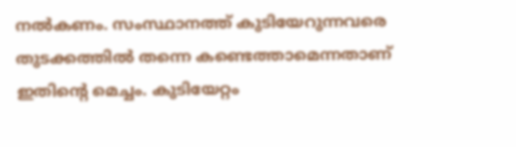നല്‍കണം. സംസ്ഥാനത്ത് കുടിയേറുന്നവരെ തുടക്കത്തില്‍ തന്നെ കണ്ടെത്താമെന്നതാണ് ഇതിന്റെ മെച്ചം. കുടിയേറ്റം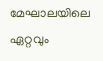മേഘാലയിലെ ഏറ്റവും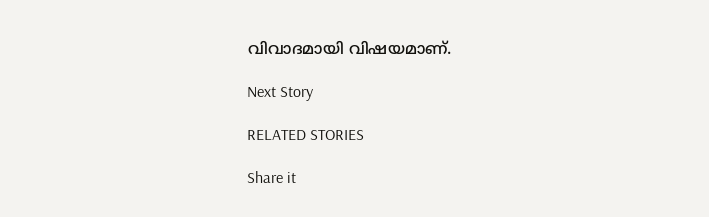വിവാദമായി വിഷയമാണ്.

Next Story

RELATED STORIES

Share it